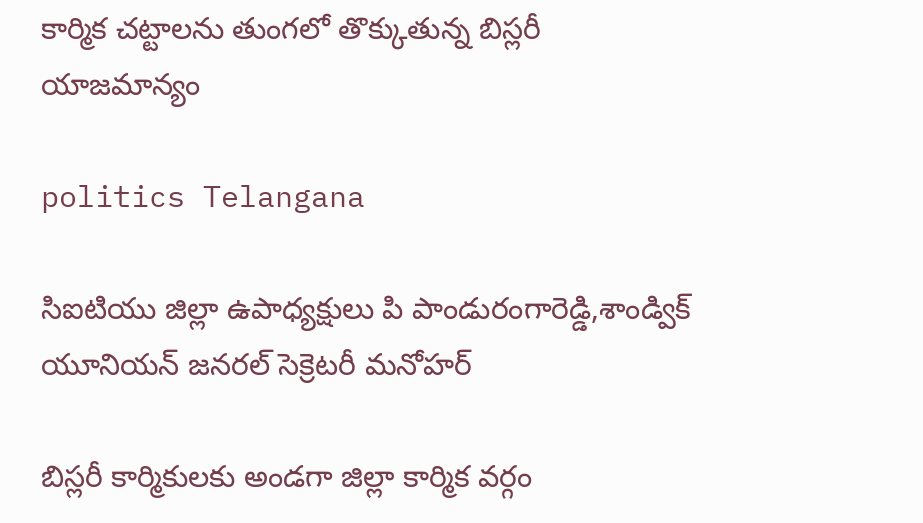కార్మిక చట్టాలను తుంగలో తొక్కుతున్న బిస్లరీ యాజమాన్యం

politics Telangana

సిఐటియు జిల్లా ఉపాధ్యక్షులు పి పాండురంగారెడ్డి,శాండ్విక్ యూనియన్ జనరల్ సెక్రెటరీ మనోహర్

బిస్లరీ కార్మికులకు అండగా జిల్లా కార్మిక వర్గం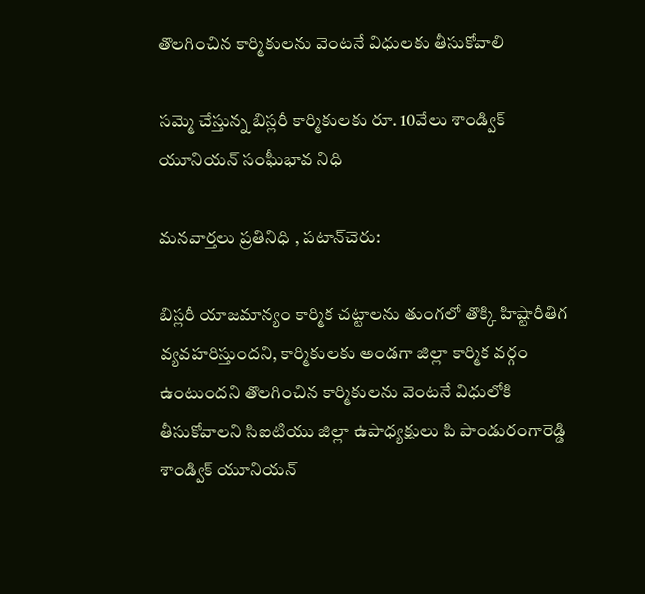తొలగించిన కార్మికులను వెంటనే విధులకు తీసుకోవాలి

సమ్మె చేస్తున్న బిస్లరీ కార్మికులకు రూ. 10వేలు శాండ్విక్ యూనియన్ సంఘీభావ నిధి

మనవార్తలు ప్రతినిధి , పటాన్‌చెరు:

బిస్లరీ యాజమాన్యం కార్మిక చట్టాలను తుంగలో తొక్కి హిష్టారీతిగ వ్యవహరిస్తుందని, కార్మికులకు అండగా జిల్లా కార్మిక వర్గం ఉంటుందని తొలగించిన కార్మికులను వెంటనే విధులోకి తీసుకోవాలని సిఐటియు జిల్లా ఉపాధ్యక్షులు పి పాండురంగారెడ్డి శాండ్విక్ యూనియన్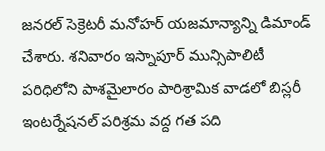జనరల్ సెక్రెటరీ మనోహర్ యజమాన్యాన్ని డిమాండ్ చేశారు. శనివారం ఇస్నాపూర్ మున్సిపాలిటీ పరిధిలోని పాశమైలారం పారిశ్రామిక వాడలో బిస్లరీ ఇంటర్నేషనల్ పరిశ్రమ వద్ద గత పది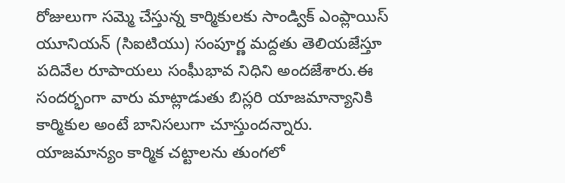రోజులుగా సమ్మె చేస్తున్న కార్మికులకు సాండ్విక్ ఎంప్లాయిస్ యూనియన్ (సిఐటియు) సంపూర్ణ మద్దతు తెలియజేస్తూ పదివేల రూపాయలు సంఘీభావ నిధిని అందజేశారు.ఈ సందర్భంగా వారు మాట్లాడుతు బిస్లరి యాజమాన్యానికి కార్మికుల అంటే బానిసలుగా చూస్తుందన్నారు. యాజమాన్యం కార్మిక చట్టాలను తుంగలో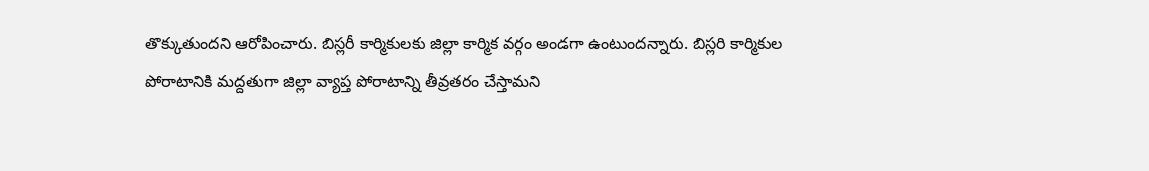తొక్కుతుందని ఆరోపించారు. బిస్లరీ కార్మికులకు జిల్లా కార్మిక వర్గం అండగా ఉంటుందన్నారు. బిస్లరి కార్మికుల పోరాటానికి మద్దతుగా జిల్లా వ్యాప్త పోరాటాన్ని తీవ్రతరం చేస్తామని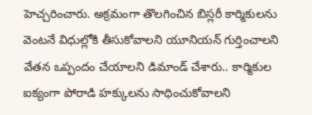హెచ్చరించారు. అక్రమంగా తొలగించిన బిస్లరీ కార్మికులను వెంటనే విధుల్లోకి తీసుకోవాలని యూనియన్ గుర్తించాలని వేతన ఒప్పందం చేయాలని డిమాండ్ చేశారు.. కార్మికుల ఐక్యంగా పోరాడి హక్కులను సాధించుకోవాలని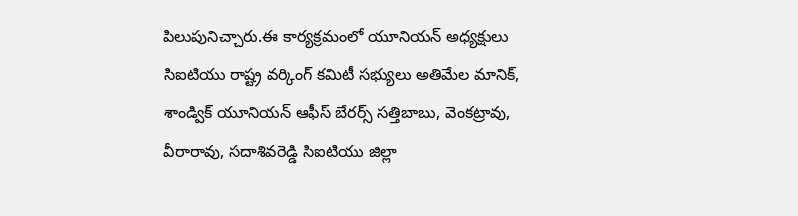పిలుపునిచ్చారు.ఈ కార్యక్రమంలో యూనియన్ అధ్యక్షులు సిఐటియు రాష్ట్ర వర్కింగ్ కమిటీ సభ్యులు అతిమేల మానిక్, శాండ్విక్ యూనియన్ ఆఫీస్ బేరర్స్ సత్తిబాబు, వెంకట్రావు, వీరారావు, సదాశివరెడ్డి సిఐటియు జిల్లా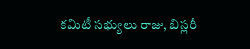కమిటీ సభ్యులు రాజు, బిస్లరీ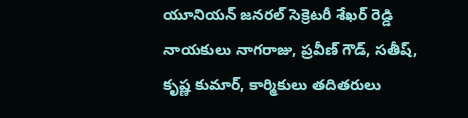యూనియన్ జనరల్ సెక్రెటరీ శేఖర్ రెడ్డి నాయకులు నాగరాజు, ప్రవీణ్ గౌడ్, సతీష్, కృష్ణ కుమార్, కార్మికులు తదితరులు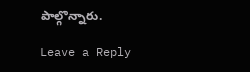పాల్గొన్నారు.

Leave a Reply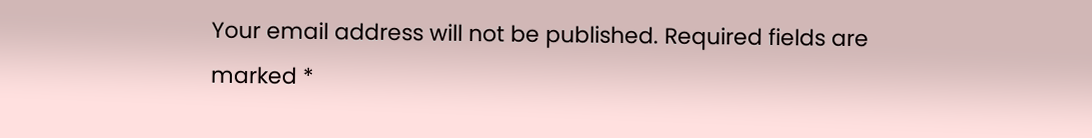Your email address will not be published. Required fields are marked *